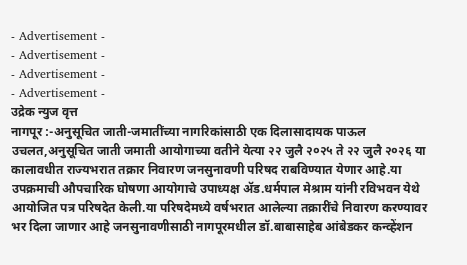- Advertisement -
- Advertisement -
- Advertisement -
- Advertisement -
उद्रेक न्युज वृत्त
नागपूर :-अनुसूचित जाती-जमातींच्या नागरिकांसाठी एक दिलासादायक पाऊल उचलत,अनुसूचित जाती जमाती आयोगाच्या वतीने येत्या २२ जुलै २०२५ ते २२ जुलै २०२६ या कालावधीत राज्यभरात तक्रार निवारण जनसुनावणी परिषद राबविण्यात येणार आहे.या उपक्रमाची औपचारिक घोषणा आयोगाचे उपाध्यक्ष ॲड.धर्मपाल मेश्राम यांनी रविभवन येथे आयोजित पत्र परिषदेत केली.या परिषदेमध्ये वर्षभरात आलेल्या तक्रारींचे निवारण करण्यावर भर दिला जाणार आहे जनसुनावणीसाठी नागपूरमधील डॉ.बाबासाहेब आंबेडकर कन्व्हेंशन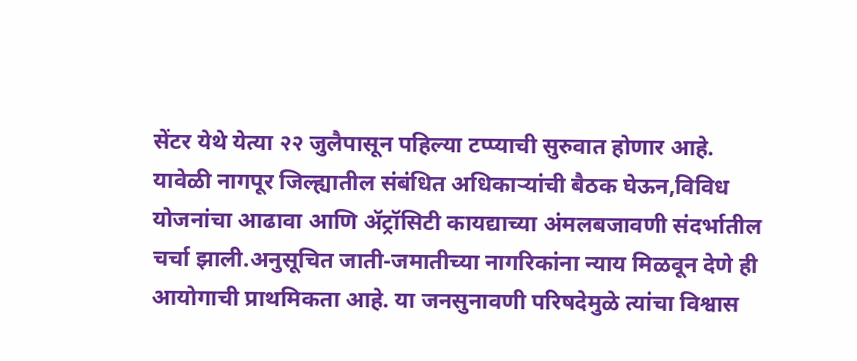सेंटर येथे येत्या २२ जुलैपासून पहिल्या टप्प्याची सुरुवात होणार आहे. यावेळी नागपूर जिल्ह्यातील संबंधित अधिकाऱ्यांची बैठक घेऊन,विविध योजनांचा आढावा आणि ॲट्रॉसिटी कायद्याच्या अंमलबजावणी संदर्भातील चर्चा झाली.अनुसूचित जाती-जमातीच्या नागरिकांना न्याय मिळवून देणे ही आयोगाची प्राथमिकता आहे. या जनसुनावणी परिषदेमुळे त्यांचा विश्वास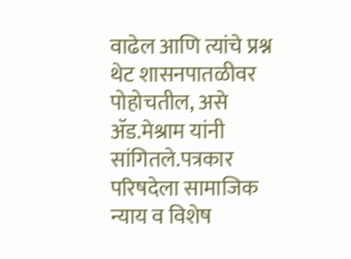वाढेल आणि त्यांचे प्रश्न थेट शासनपातळीवर पोहोचतील, असे ॲड.मेश्राम यांनी सांगितले.पत्रकार परिषदेला सामाजिक न्याय व विशेष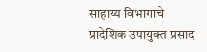साहाय्य विभागाचे प्रादेशिक उपायुक्त प्रसाद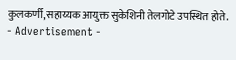कुलकर्णी,सहाय्यक आयुक्त सुकेशिनी तेलगोटे उपस्थित होते.
- Advertisement -